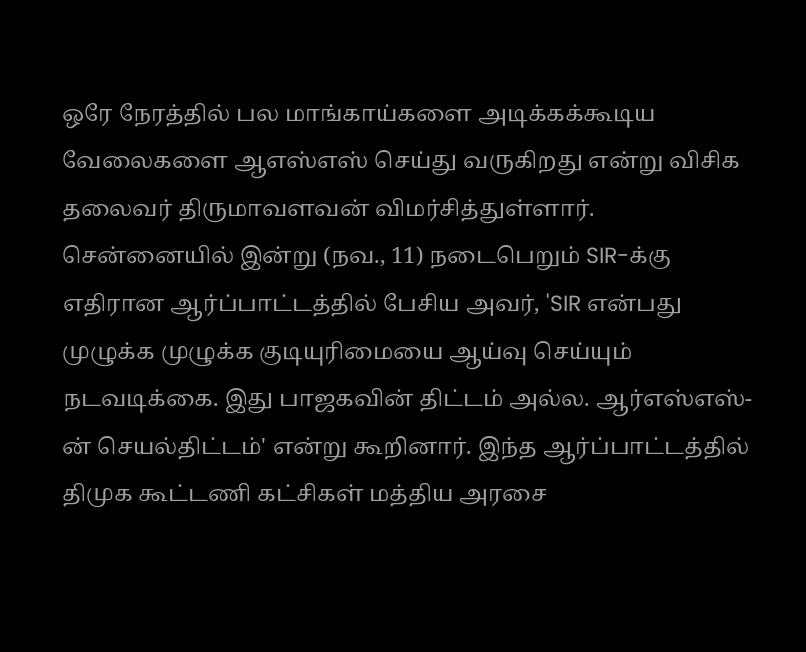ஒரே நேரத்தில் பல மாங்காய்களை அடிக்கக்கூடிய வேலைகளை ஆஎஸ்எஸ் செய்து வருகிறது என்று விசிக தலைவர் திருமாவளவன் விமர்சித்துள்ளார். சென்னையில் இன்று (நவ., 11) நடைபெறும் SIR-க்கு எதிரான ஆர்ப்பாட்டத்தில் பேசிய அவர், 'SIR என்பது முழுக்க முழுக்க குடியுரிமையை ஆய்வு செய்யும் நடவடிக்கை. இது பாஜகவின் திட்டம் அல்ல. ஆர்எஸ்எஸ்-ன் செயல்திட்டம்' என்று கூறினார். இந்த ஆர்ப்பாட்டத்தில் திமுக கூட்டணி கட்சிகள் மத்திய அரசை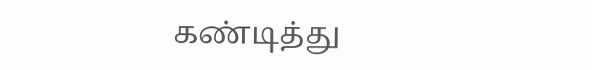கண்டித்து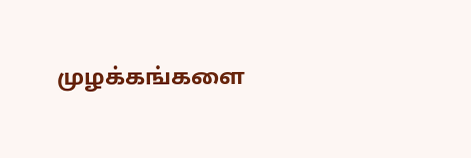முழக்கங்களை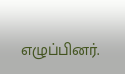எழுப்பினர்.